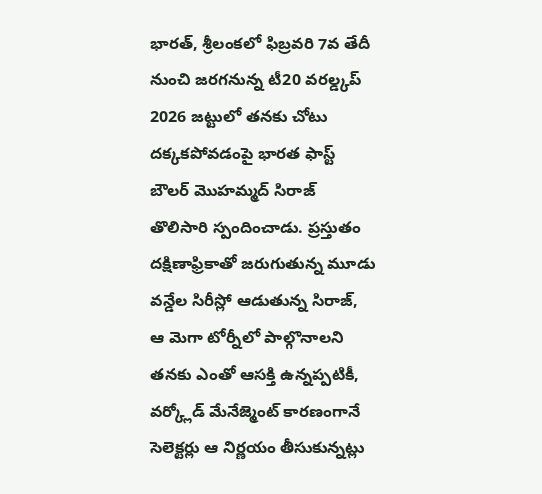భారత్, శ్రీలంకలో ఫిబ్రవరి 7వ తేదీ నుంచి జరగనున్న టీ20 వరల్డ్కప్ 2026 జట్టులో తనకు చోటు దక్కకపోవడంపై భారత ఫాస్ట్ బౌలర్ మొహమ్మద్ సిరాజ్ తొలిసారి స్పందించాడు. ప్రస్తుతం దక్షిణాఫ్రికాతో జరుగుతున్న మూడు వన్డేల సిరీస్లో ఆడుతున్న సిరాజ్, ఆ మెగా టోర్నీలో పాల్గొనాలని తనకు ఎంతో ఆసక్తి ఉన్నప్పటికీ, వర్క్లోడ్ మేనేజ్మెంట్ కారణంగానే సెలెక్టర్లు ఆ నిర్ణయం తీసుకున్నట్లు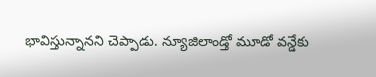భావిస్తున్నానని చెప్పాడు. న్యూజిలాండ్తో మూడో వన్డేకు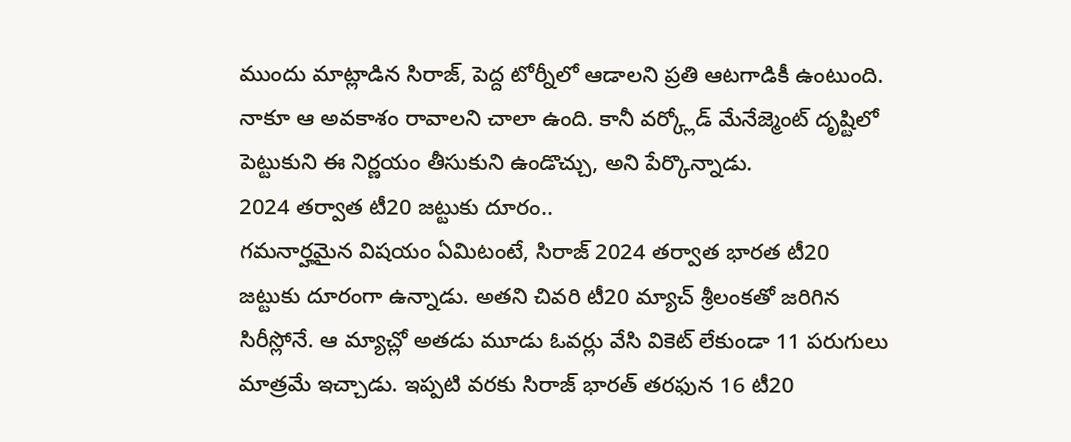ముందు మాట్లాడిన సిరాజ్, పెద్ద టోర్నీలో ఆడాలని ప్రతి ఆటగాడికీ ఉంటుంది. నాకూ ఆ అవకాశం రావాలని చాలా ఉంది. కానీ వర్క్లోడ్ మేనేజ్మెంట్ దృష్టిలో పెట్టుకుని ఈ నిర్ణయం తీసుకుని ఉండొచ్చు, అని పేర్కొన్నాడు.
2024 తర్వాత టీ20 జట్టుకు దూరం..
గమనార్హమైన విషయం ఏమిటంటే, సిరాజ్ 2024 తర్వాత భారత టీ20 జట్టుకు దూరంగా ఉన్నాడు. అతని చివరి టీ20 మ్యాచ్ శ్రీలంకతో జరిగిన సిరీస్లోనే. ఆ మ్యాచ్లో అతడు మూడు ఓవర్లు వేసి వికెట్ లేకుండా 11 పరుగులు మాత్రమే ఇచ్చాడు. ఇప్పటి వరకు సిరాజ్ భారత్ తరఫున 16 టీ20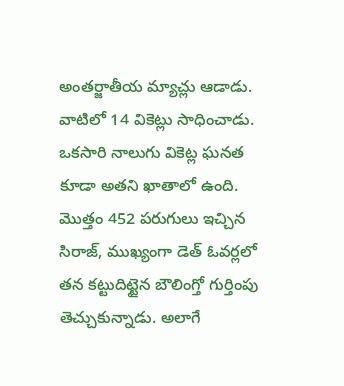అంతర్జాతీయ మ్యాచ్లు ఆడాడు. వాటిలో 14 వికెట్లు సాధించాడు. ఒకసారి నాలుగు వికెట్ల ఘనత కూడా అతని ఖాతాలో ఉంది. మొత్తం 452 పరుగులు ఇచ్చిన సిరాజ్, ముఖ్యంగా డెత్ ఓవర్లలో తన కట్టుదిట్టైన బౌలింగ్తో గుర్తింపు తెచ్చుకున్నాడు. అలాగే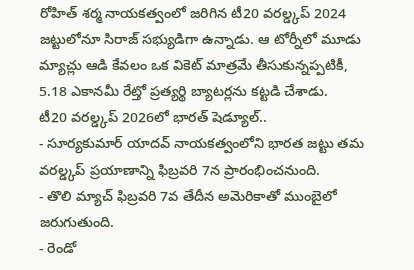రోహిత్ శర్మ నాయకత్వంలో జరిగిన టీ20 వరల్డ్కప్ 2024 జట్టులోనూ సిరాజ్ సభ్యుడిగా ఉన్నాడు. ఆ టోర్నీలో మూడు మ్యాచ్లు ఆడి కేవలం ఒక వికెట్ మాత్రమే తీసుకున్నప్పటికీ, 5.18 ఎకానమీ రేట్తో ప్రత్యర్థి బ్యాటర్లను కట్టడి చేశాడు.
టీ20 వరల్డ్కప్ 2026లో భారత్ షెడ్యూల్..
- సూర్యకుమార్ యాదవ్ నాయకత్వంలోని భారత జట్టు తమ వరల్డ్కప్ ప్రయాణాన్ని ఫిబ్రవరి 7న ప్రారంభించనుంది.
- తొలి మ్యాచ్ ఫిబ్రవరి 7వ తేదీన అమెరికాతో ముంబైలో జరుగుతుంది.
- రెండో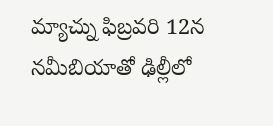మ్యాచ్ను ఫిబ్రవరి 12న నమీబియాతో ఢిల్లీలో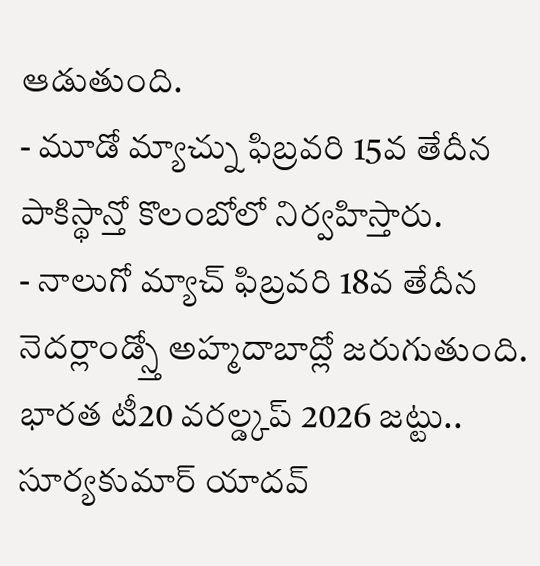ఆడుతుంది.
- మూడో మ్యాచ్ను ఫిబ్రవరి 15వ తేదీన పాకిస్థాన్తో కొలంబోలో నిర్వహిస్తారు.
- నాలుగో మ్యాచ్ ఫిబ్రవరి 18వ తేదీన నెదర్లాండ్స్తో అహ్మదాబాద్లో జరుగుతుంది.
భారత టీ20 వరల్డ్కప్ 2026 జట్టు..
సూర్యకుమార్ యాదవ్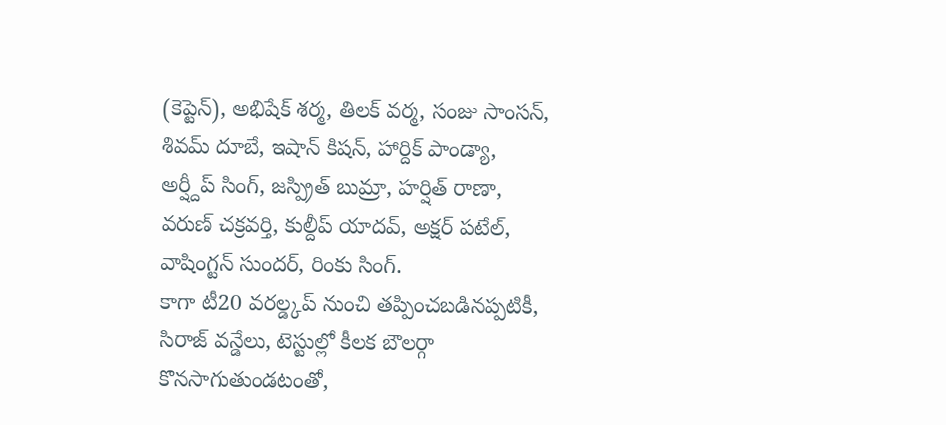(కెప్టెన్), అభిషేక్ శర్మ, తిలక్ వర్మ, సంజు సాంసన్, శివమ్ దూబే, ఇషాన్ కిషన్, హార్దిక్ పాండ్యా, అర్ష్దీప్ సింగ్, జస్ప్రిత్ బుమ్రా, హర్షిత్ రాణా, వరుణ్ చక్రవర్తి, కుల్దీప్ యాదవ్, అక్షర్ పటేల్, వాషింగ్టన్ సుందర్, రింకు సింగ్.
కాగా టీ20 వరల్డ్కప్ నుంచి తప్పించబడినప్పటికీ, సిరాజ్ వన్డేలు, టెస్టుల్లో కీలక బౌలర్గా కొనసాగుతుండటంతో,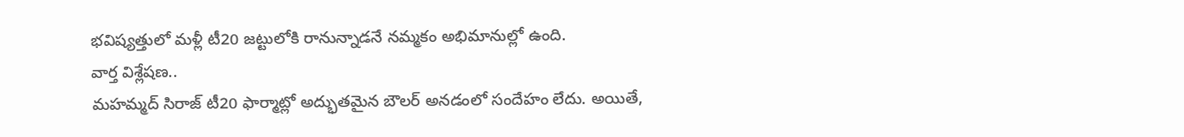భవిష్యత్తులో మళ్లీ టీ20 జట్టులోకి రానున్నాడనే నమ్మకం అభిమానుల్లో ఉంది.
వార్త విశ్లేషణ..
మహమ్మద్ సిరాజ్ టీ20 ఫార్మాట్లో అద్భుతమైన బౌలర్ అనడంలో సందేహం లేదు. అయితే,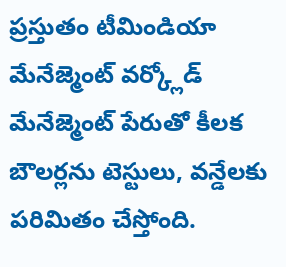ప్రస్తుతం టీమిండియా మేనేజ్మెంట్ వర్క్లోడ్ మేనేజ్మెంట్ పేరుతో కీలక బౌలర్లను టెస్టులు, వన్డేలకు పరిమితం చేస్తోంది.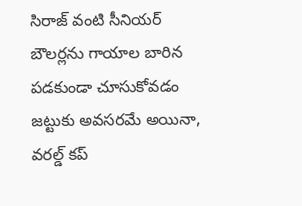సిరాజ్ వంటి సీనియర్ బౌలర్లను గాయాల బారిన పడకుండా చూసుకోవడం జట్టుకు అవసరమే అయినా, వరల్డ్ కప్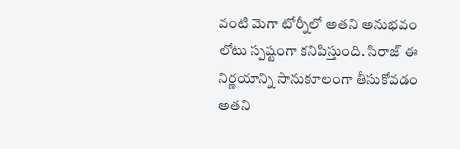వంటి మెగా టోర్నీలో అతని అనుభవం లోటు స్పష్టంగా కనిపిస్తుంది. సిరాజ్ ఈ నిర్ణయాన్ని సానుకూలంగా తీసుకోవడం అతని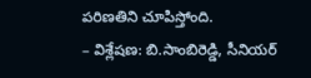పరిణతిని చూపిస్తోంది.
– విశ్లేషణ: బి.సాంబిరెడ్డి, సీనియర్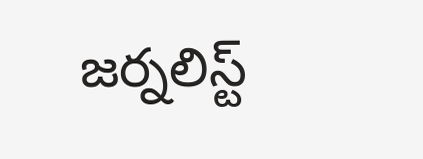జర్నలిస్ట్